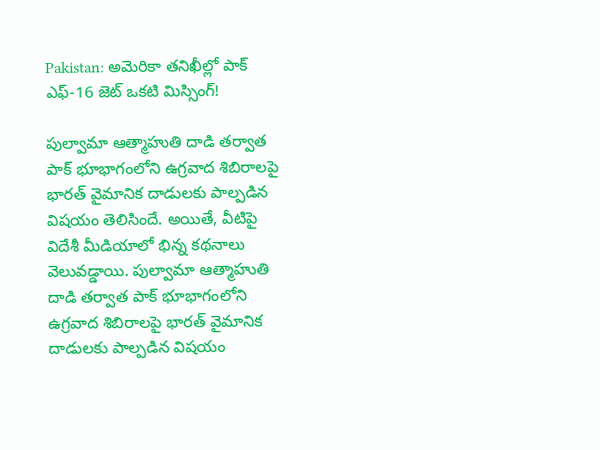Pakistan: అమెరికా తనిఖీల్లో పాక్ ఎఫ్-16 జెట్ ఒకటి మిస్సింగ్!

పుల్వామా ఆత్మాహుతి దాడి తర్వాత పాక్ భూభాగంలోని ఉగ్రవాద శిబిరాలపై భారత్ వైమానిక దాడులకు పాల్పడిన విషయం తెలిసిందే. అయితే, వీటిపై విదేశీ మీడియాలో భిన్న కథనాలు వెలువడ్డాయి. పుల్వామా ఆత్మాహుతి దాడి తర్వాత పాక్ భూభాగంలోని ఉగ్రవాద శిబిరాలపై భారత్ వైమానిక దాడులకు పాల్పడిన విషయం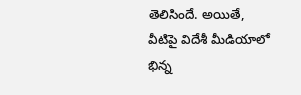తెలిసిందే. అయితే, వీటిపై విదేశీ మీడియాలో భిన్న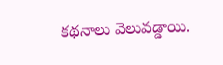కథనాలు వెలువడ్డాయి.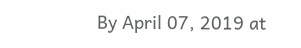By April 07, 2019 at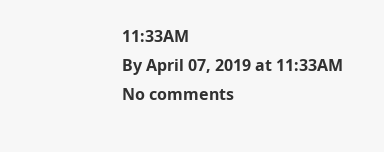11:33AM
By April 07, 2019 at 11:33AM
No comments